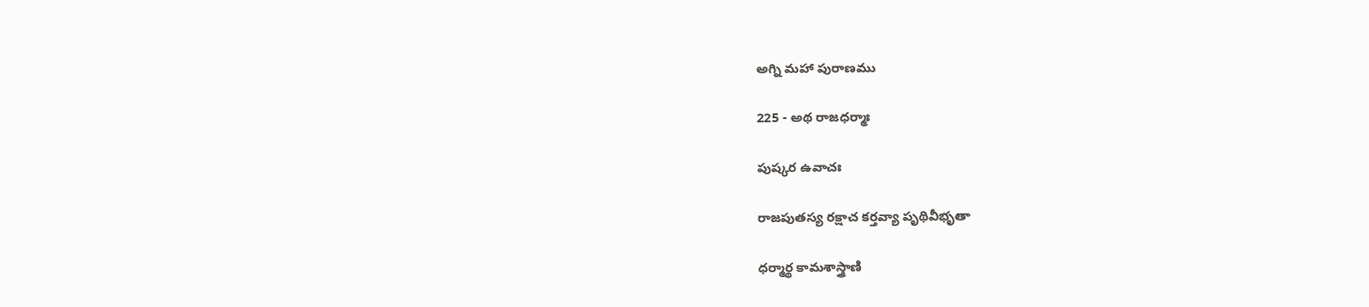అగ్ని మహా పురాణము

225 - అథ రాజధర్మాః

పుష్కర ఉవాచః

రాజపుతస్య రక్షాచ కర్తవ్యా పృథివీభృతా

ధర్మార్థ కామశాస్త్రాణి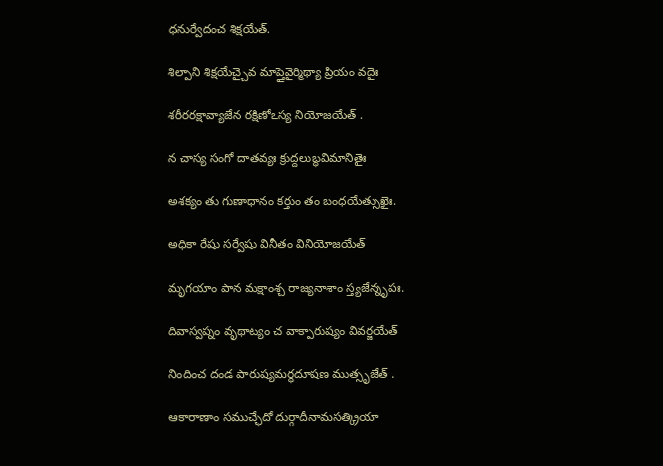ధనుర్వేదంచ శిక్షయేత్.

శిల్పాని శిక్షయేచ్చైవ మాప్తైవైర్మిథ్యా ప్రియం వదైః

శరీరరక్షావ్యాజేన రక్షిణోఽస్య నియోజయేత్ .

న చాస్య సంగో దాతవ్యః క్రుద్దలుబ్ధవిమానితైః

అశక్యం తు గుణాధానం కర్తుం తం బంధయేత్సుఖైః.

అధికా రేషు సర్వేషు వినీతం వినియోజయేత్

మృగయాం పాన మక్షాంశ్చ రాజ్యనాశాం స్త్యజేన్నృపః.

దివాస్వప్నం వృథాట్యం చ వాక్పారుష్యం వివర్జయేత్

నిందించ దండ పారుష్యమర్థదూషణ ముత్సృజేత్ .

ఆకారాణాం సముచ్ఛేదో దుర్గాదీనామసత్క్రియా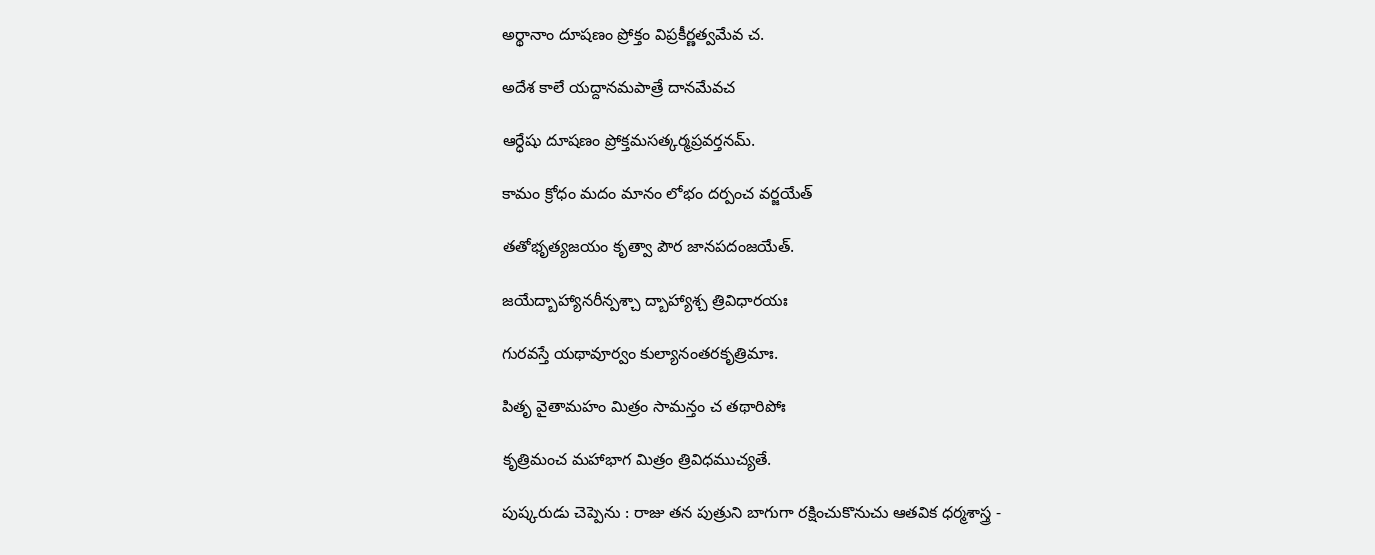అర్థానాం దూషణం ప్రోక్తం విప్రకీర్ణత్వమేవ చ.

అదేశ కాలే యద్దానమపాత్రే దానమేవచ

ఆర్ధేషు దూషణం ప్రోక్తమసత్కర్మప్రవర్తనమ్.

కామం క్రోధం మదం మానం లోభం దర్పంచ వర్జయేత్

తతోభృత్యజయం కృత్వా పౌర జానపదంజయేత్.

జయేద్బాహ్యానరీన్పశ్చా ద్బాహ్యాశ్చ త్రివిధారయః

గురవస్తే యథావూర్వం కుల్యానంతరకృత్రిమాః.

పితృ వైతామహం మిత్రం సామన్తం చ తథారిపోః

కృత్రిమంచ మహాభాగ మిత్రం త్రివిధముచ్యతే.

పుష్కరుడు చెప్పెను : రాజు తన పుత్రుని బాగుగా రక్షించుకొనుచు ఆతవిక ధర్మశాస్త్ర -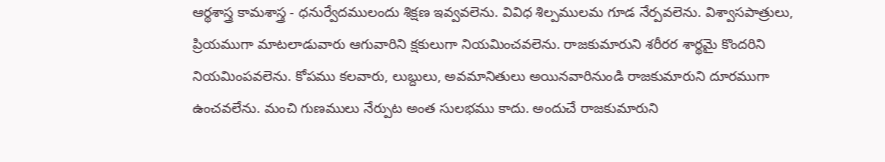ఆర్థశాస్త్ర కామశాస్త్ర - ధనుర్వేదములందు శిక్షణ ఇవ్వవలెను. వివిధ శిల్పములమ గూడ నేర్పవలెను. విశ్వాసపాత్రులు, ప్రియముగా మాటలాడువారు ఆగువారిని క్షకులుగా నియమించవలెను. రాజకుమారుని శరీరర శార్థమై కొందరిని నియమింపవలెను. కోపము కలవారు, లుబ్దులు, అవమానితులు అయినవారినుండి రాజకుమారుని దూరముగా ఉంచవలేను. మంచి గుణములు నేర్పుట అంత సులభము కాదు. అందుచే రాజకుమారుని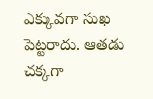ఎక్కువగా సుఖ పెట్టరాదు. ఆతడు చక్కగా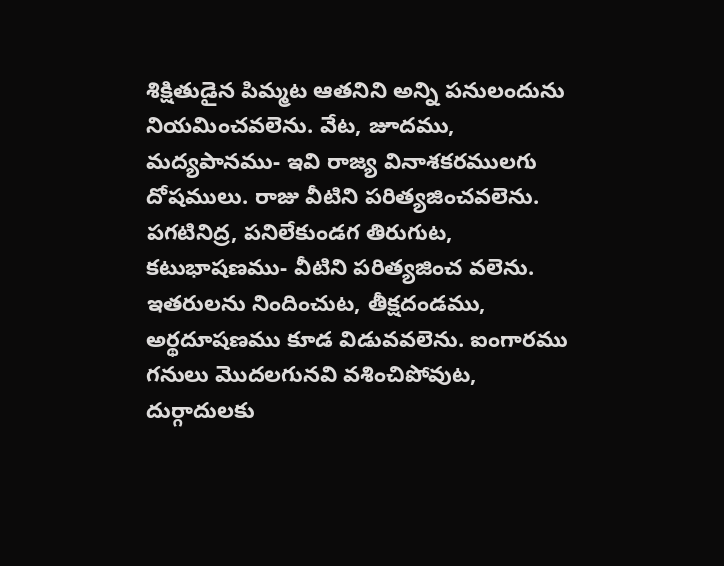శిక్షితుడైన పిమ్మట ఆతనిని అన్ని పనులందును నియమించవలెను. వేట, జూదము, మద్యపానము- ఇవి రాజ్య వినాశకరములగు దోషములు. రాజు వీటిని పరిత్యజించవలెను. పగటినిద్ర, పనిలేకుండగ తిరుగుట, కటుభాషణము- వీటిని పరిత్యజించ వలెను. ఇతరులను నిందించుట, తీక్షదండము, అర్థదూషణము కూడ విడువవలెను. ఐంగారము గనులు మొదలగునవి వశించిపోవుట, దుర్గాదులకు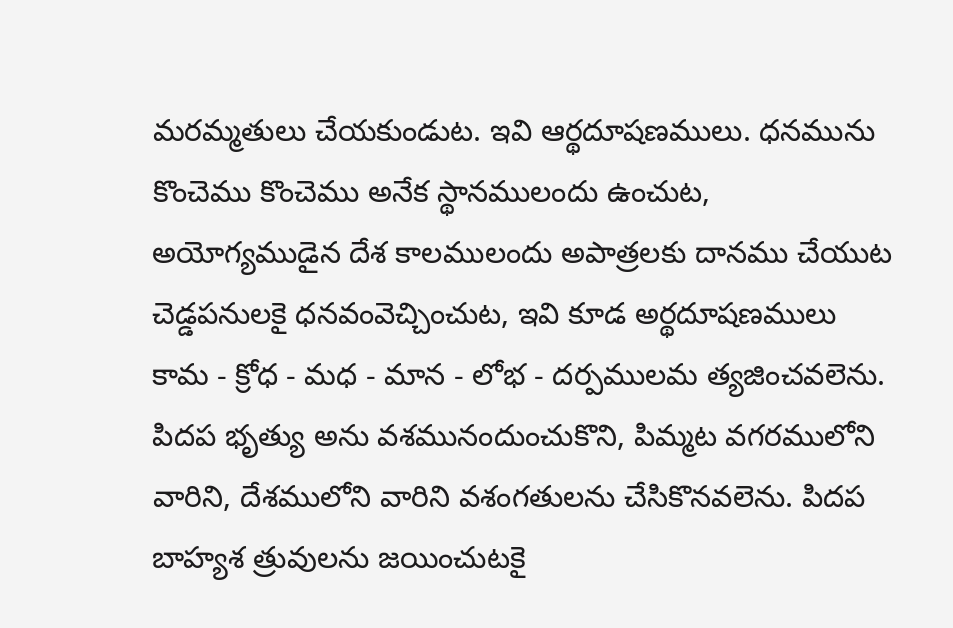మరమ్మతులు చేయకుండుట. ఇవి ఆర్థదూషణములు. ధనమును కొంచెము కొంచెము అనేక స్థానములందు ఉంచుట, అయోగ్యముడైన దేశ కాలములందు అపాత్రలకు దానము చేయుట చెడ్డపనులకై ధనవంవెచ్చించుట, ఇవి కూడ అర్థదూషణములు కామ - క్రోధ - మధ - మాన - లోభ - దర్పములమ త్యజించవలెను.  పిదప భృత్యు అను వశమునందుంచుకొని, పిమ్మట వగరములోని వారిని, దేశములోని వారిని వశంగతులను చేసికొనవలెను. పిదప బాహ్యశ త్రువులను జయించుటకై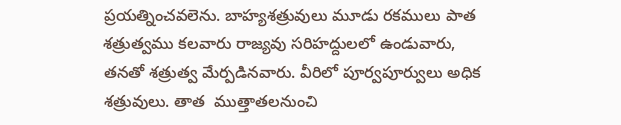ప్రయత్నించవలెను. బాహ్యశత్రువులు మూడు రకములు పాత శత్రుత్వము కలవారు రాజ్యవు సరిహద్దులలో ఉండువారు, తనతో శత్రుత్వ మేర్పడినవారు. వీరిలో పూర్వపూర్వులు అధిక శత్రువులు. తాత  ముత్తాతలనుంచి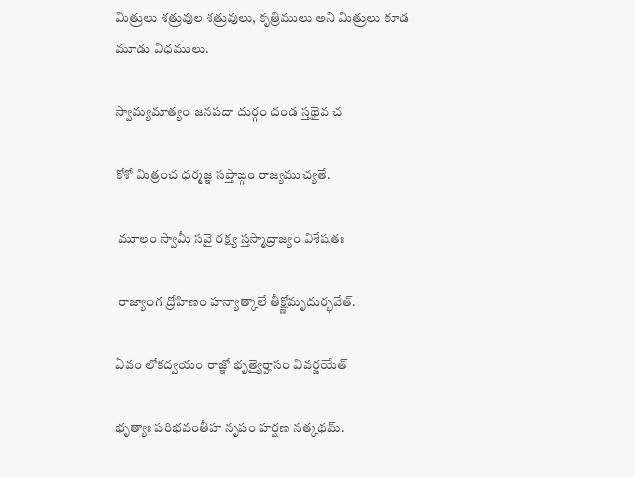మిత్రులు శత్రువుల శత్రువులు, కృత్రిములు అని మిత్రులు కూడ మూడు విధములు.

స్వామ్యమాత్యం జనపదా దుర్గం దండ స్తథైవ చ

కోశో మిత్రంచ ధర్మజ్ఞ సప్తాఙ్గం రాజ్యముచ్యతే.

 మూలం స్వామీ సవై రక్ష్య స్తస్మాద్రాజ్యం విశేషతః

 రాజ్యాంగ ద్రోహిణం హన్యాత్కాలే తీక్ష్ణోమృదుర్భవేత్.

ఏవం లోకద్వయం రాజ్ఞో భృత్యైర్హాసం వివర్జయేత్

భృత్యాః పరిభవంతీహ నృపం హర్షణ నత్కథమ్.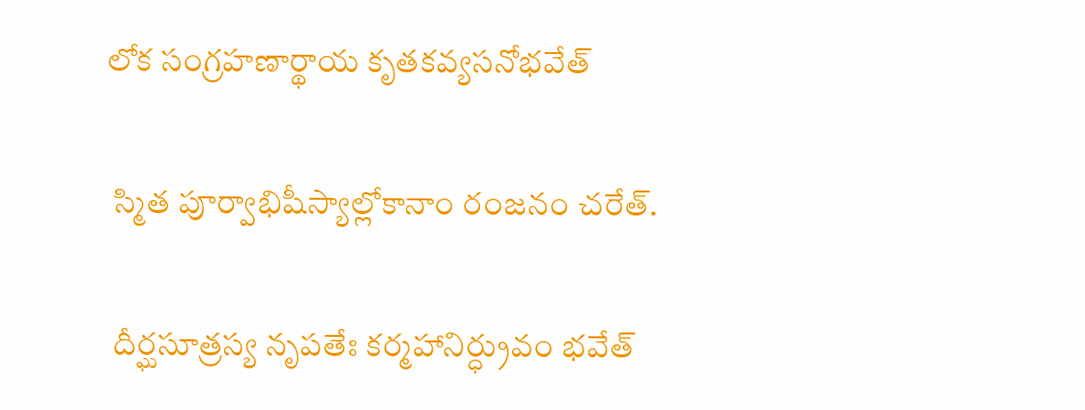లోక సంగ్రహణార్థాయ కృతకవ్యసనోభవేత్

 స్మిత పూర్వాభిషీస్యాల్లోకానాం రంజనం చరేత్.

 దీర్ఘసూత్రస్య నృపతేః కర్మహానిర్ధ్రువం భవేత్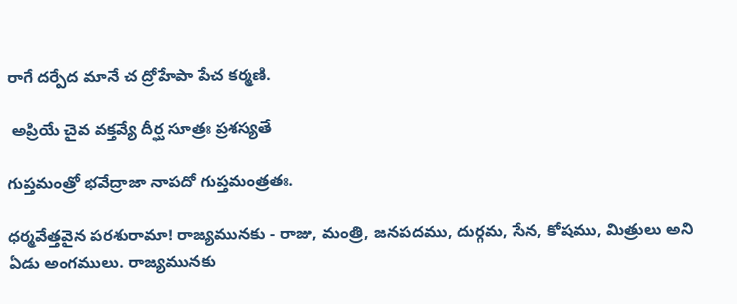రాగే దర్పేద మానే చ ద్రోహేపా పేచ కర్మణి.

 అప్రియే చైవ వక్తవ్యే దీర్ఘ సూత్రః ప్రశస్యతే

గుప్తమంత్రో భవేద్రాజా నాపదో గుప్తమంత్రతః.

ధర్మవేత్తవైన పరశురామా! రాజ్యమునకు - రాజు, మంత్రి, జనపదము, దుర్గమ, సేన, కోషము, మిత్రులు అని ఏడు అంగములు. రాజ్యమునకు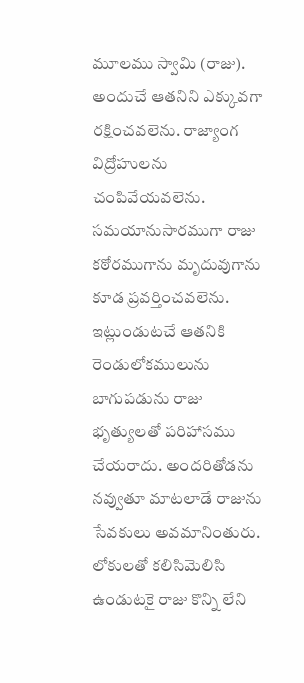మూలము స్వామి (రాజు). అందుచే ఆతనిని ఎక్కువగా రక్షించవలెను. రాజ్యాంగ విద్రోహులను చంపివేయవలెను. సమయానుసారముగా రాజు కఠోరముగాను మృదువుగాను కూడ ప్రవర్తించవలెను. ఇట్లుండుటచే ఆతనికి రెండులోకములును బాగుపడును రాజు భృత్యులతో పరిహాసము చేయరాదు. అందరితోడను నవ్వుతూ మాటలాడే రాజును సేవకులు అవమానింతురు. లోకులతో కలిసిమెలిసి ఉండుటకై రాజు కొన్ని లేని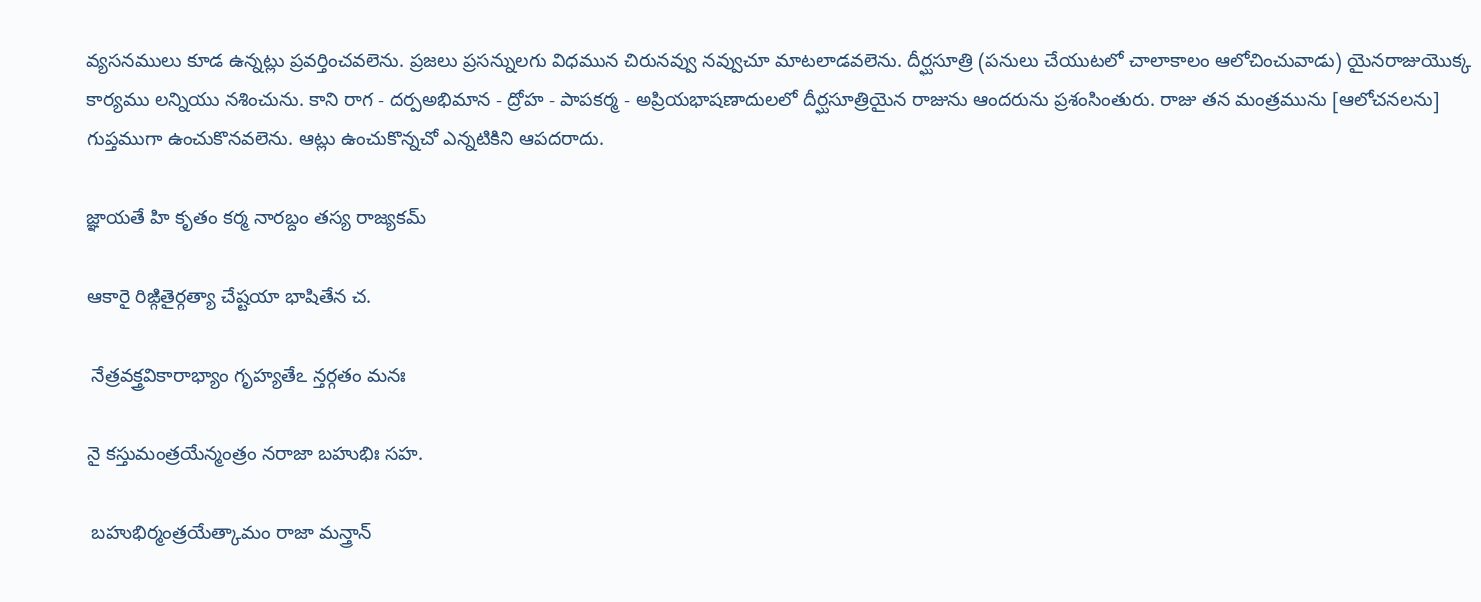వ్యసనములు కూడ ఉన్నట్లు ప్రవర్తించవలెను. ప్రజలు ప్రసన్నులగు విధమున చిరునవ్వు నవ్వుచూ మాటలాడవలెను. దీర్ఘసూత్రి (పనులు చేయుటలో చాలాకాలం ఆలోచించువాడు) యైనరాజుయొక్క కార్యము లన్నియు నశించును. కాని రాగ - దర్పఅభిమాన - ద్రోహ - పాపకర్మ - అప్రియభాషణాదులలో దీర్ఘసూత్రియైన రాజును ఆందరును ప్రశంసింతురు. రాజు తన మంత్రమును [ఆలోచనలను] గుప్తముగా ఉంచుకొనవలెను. ఆట్లు ఉంచుకొన్నచో ఎన్నటికిని ఆపదరాదు.

జ్ఞాయతే హి కృతం కర్మ నారబ్దం తస్య రాజ్యకమ్

ఆకారై రిఙ్గితైర్గత్యా చేష్టయా భాషితేన చ.

 నేత్రవక్త్రవికారాభ్యాం గృహ్యతేఽ న్తర్గతం మనః

నై కస్తుమంత్రయేన్మంత్రం నరాజా బహుభిః సహ.

 బహుభిర్మంత్రయేత్కామం రాజా మన్త్రాన్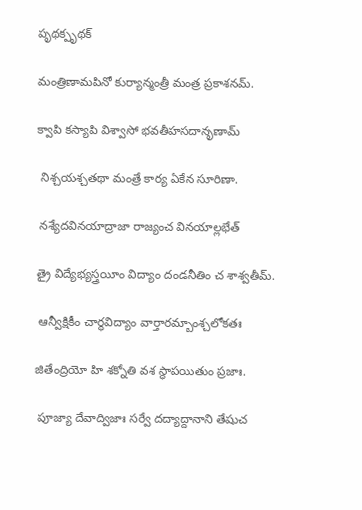పృథక్పృథక్

మంత్రిణామపినో కుర్యాన్మంత్రీ మంత్ర ప్రకాశనమ్.

క్వాపి కస్యాపి విశ్వాసో భవతీహసదానృణామ్

 నిశ్చయశ్చతథా మంత్రే కార్య ఏకేన సూరిణా.

 నశ్యేదవినయాద్రాజా రాజ్యంచ వినయాల్లభేత్

త్రై విద్యేభ్యస్త్రయీం విద్యాం దండనీతిం చ శాశ్వతీమ్.

 ఆన్వీక్షికీం చార్థవిద్యాం వార్తారమ్బాంశ్చలోకతః

జితేంద్రియో హి శక్నోతి వశ స్థాపయితుం ప్రజాః.

 పూజ్యా దేవాద్విజాః సర్వే దద్యాద్దానాని తేషుచ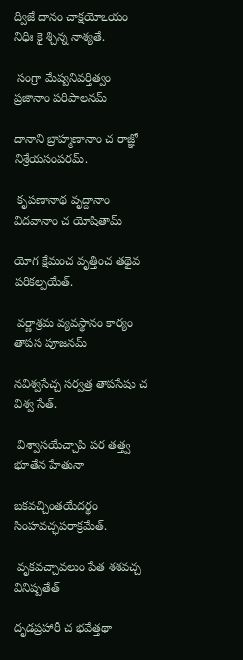ద్విజే దానం చాక్షయోఽయం నిధిః కై శ్చిన్న నాశ్యతే.

 సంగ్రా మేష్వనివర్తిత్వం ప్రజానాం పరిపాలనమ్

దానాని బ్రాహ్మణానాం చ రాజ్ఞో నిశ్రేయసంపరమ్.

 కృపణానాథ వృద్దానాం విదవానాం చ యోషితామ్

యోగ క్షేమంచ వృత్తించ తథైవ పరికల్పయేత్.

 వర్ణాశ్రమ వ్యవస్థానం కార్యం తాపస పూజనమ్

నవిశ్వసేచ్చ సర్వత్ర తాపసేషు చ విశ్వ సేత్.

 విశ్వాసయేచ్చాపి పర తత్త్వ భూతేన హేతునా

బకవచ్చింతయేదర్థం సింహవచ్ఛపరాక్రమేత్.

 వృకవచ్చావలుం పేత శశవచ్చ వినిష్పతేత్

దృడప్రహారీ చ భవేత్తథా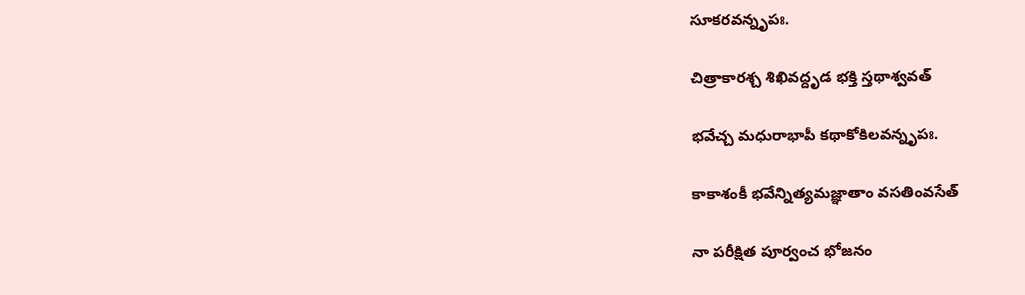సూకరవన్నృపః.

చిత్రాకారశ్చ శిఖివద్దృడ భక్తి స్తథాశ్వవత్

భవేచ్చ మధురాభాపీ కథాకోకిలవన్నృపః.

కాకాశంకీ భవేన్నిత్యమజ్ఞాతాం వసతింవసేత్

నా పరీక్షిత పూర్వంచ భోజనం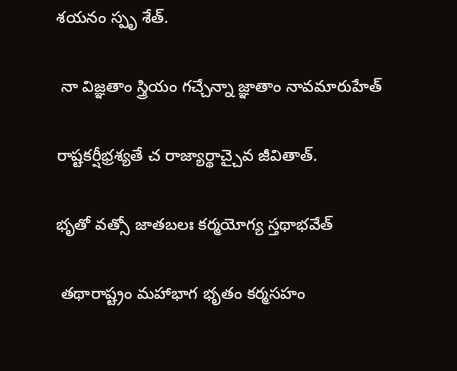శయనం స్పృ శేత్.

 నా విజ్ఞతాం స్త్రియం గచ్చేన్నా జ్ఞాతాం నావమారుహేత్

రాష్టకర్షీభ్రశ్యతే చ రాజ్యార్థాచ్చైవ జీవితాత్.

భృతో వత్సో జాతబలః కర్మయోగ్య స్తథాభవేత్

 తథారాష్ట్రం మహాభాగ భృతం కర్మసహం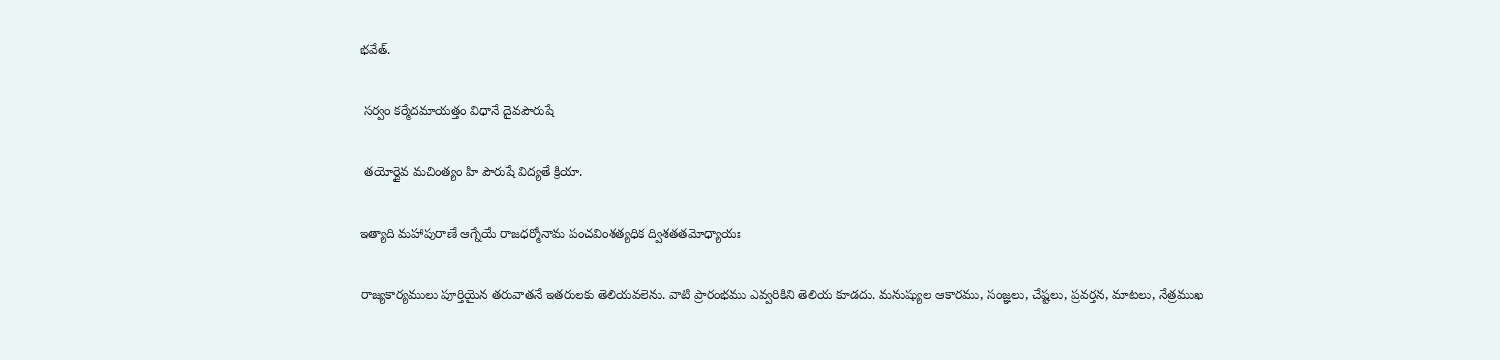భవేత్.

 సర్వం కర్మేదమాయత్తం విధానే దైవపౌరుషే

 తయోర్దైవ మచింత్యం హి పౌరుషే విద్యతే క్రియా.

ఇత్యాది మహాపురాణే ఆగ్నేయే రాజధర్మోనామ పంచవింశత్యధిక ద్విశతతమోధ్యాయః

రాజ్యకార్యములు పూర్తియైన తరువాతనే ఇతరులకు తెలియవలెను. వాటి ప్రారంభము ఎవ్వరికిని తెలియ కూడదు. మనుష్యుల ఆకారము, సంజ్ఞలు, చేష్టలు, ప్రవర్తన, మాటలు, నేత్రముఖ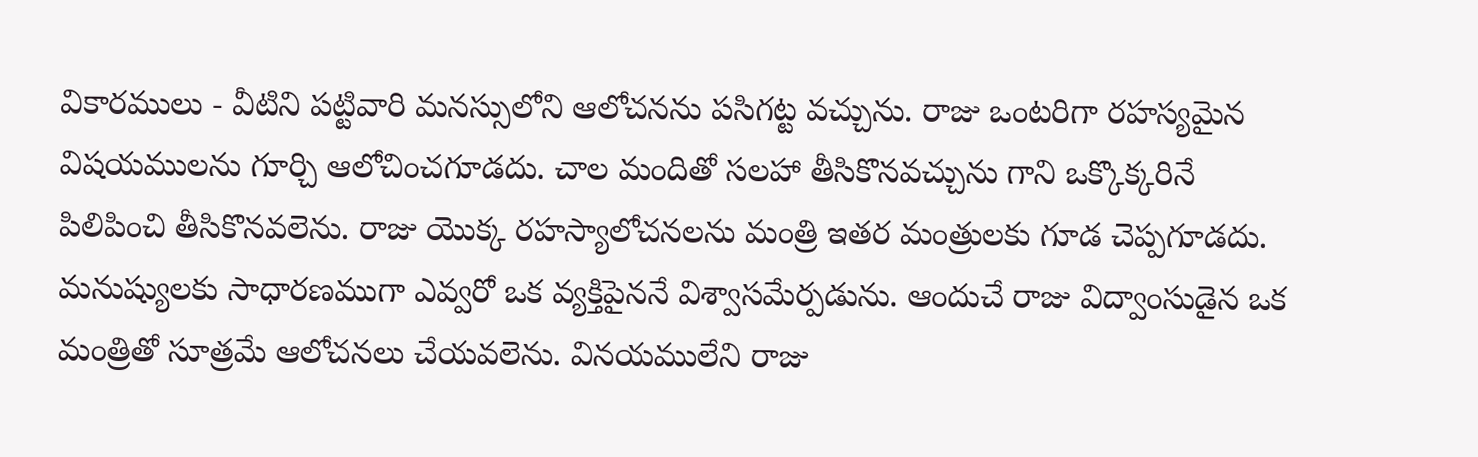వికారములు - వీటిని పట్టివారి మనస్సులోని ఆలోచనను పసిగట్ట వచ్చును. రాజు ఒంటరిగా రహస్యమైన విషయములను గూర్చి ఆలోచించగూడదు. చాల మందితో సలహా తీసికొనవచ్చును గాని ఒక్కొక్కరినే పిలిపించి తీసికొనవలెను. రాజు యొక్క రహస్యాలోచనలను మంత్రి ఇతర మంత్రులకు గూడ చెప్పగూడదు. మనుష్యులకు సాధారణముగా ఎవ్వరో ఒక వ్యక్తిపైననే విశ్వాసమేర్పడును. ఆందుచే రాజు విద్వాంసుడైన ఒక మంత్రితో సూత్రమే ఆలోచనలు చేయవలెను. వినయములేని రాజు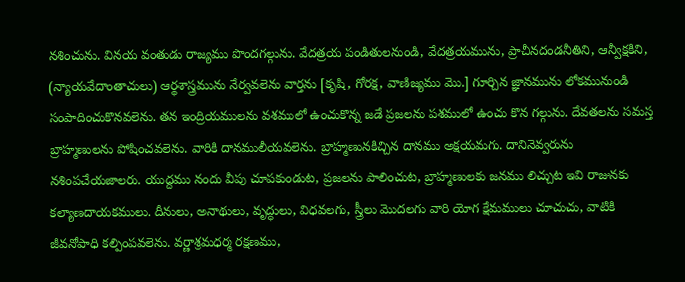నశించును. వినయ వంతుడు రాజ్యము పొందగల్గును. వేదత్రయ పండితులనుండి, వేదత్రయమును, ప్రాచీనదండనీతిని, ఆన్వీక్షకిని, (న్యాయవేదాంతాచులు) ఆర్థశాస్త్రమును నేర్వవలెను వార్తను [కృషి, గోరక్ష, వాణిజ్యము మొ.] గూర్చిన జ్ఞానమును లోకమునుండి సంపాదించుకొనవలెను. తన ఇంద్రియములను వశములో ఉంచుకొన్న జడే ప్రజలను పశములో ఉంచు కొన గల్గును. దేవతలను సమస్త బ్రాహ్మణులను పోషించవలెను. వారికి దానములీయవలెను. బ్రాహ్మణునకిచ్చిన దానము అక్షయమగు. దానినెవ్వరును నశింపచేయజాలరు. యుద్దము నందు వీపు చూపకుండుట, ప్రజలను పాలించుట, బ్రాహ్మణులకు జనము లిచ్చుట ఇవి రాజునకు కల్యాణదాయకములు. దీనులు, అనాథులు, వృద్ధులు, విధవలగు, స్త్రీలు మొదలగు వారి యోగ క్షేమములు చూచుచు, వాటికి జీవనోపాధి కల్పింపవలెను. వర్ణాశ్రమధర్మ రక్షణము,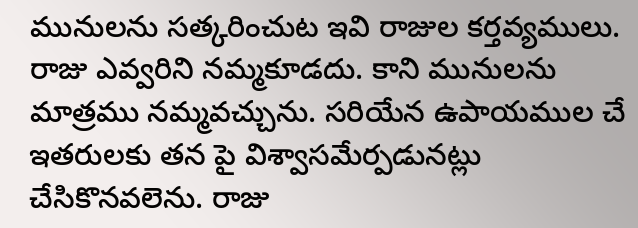మునులను సత్కరించుట ఇవి రాజుల కర్తవ్యములు. రాజు ఎవ్వరిని నమ్మకూడదు. కాని మునులను మాత్రము నమ్మవచ్చును. సరియేన ఉపాయముల చే ఇతరులకు తన పై విశ్వాసమేర్పడునట్లు చేసికొనవలెను. రాజు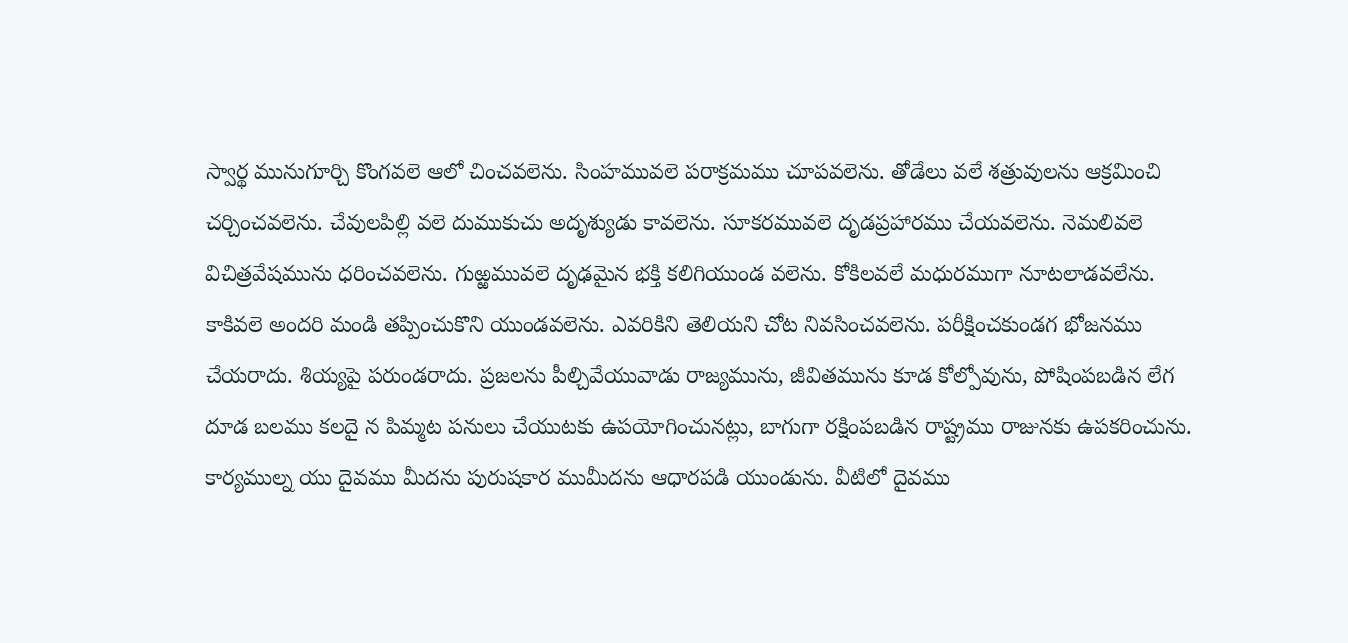స్వార్థ మునుగూర్చి కొంగవలె ఆలో చించవలెను. సింహమువలె పరాక్రమము చూపవలెను. తోడేలు వలే శత్రువులను ఆక్రమించి చర్చించవలెను. చేవులపిల్లి వలె దుముకుచు అదృశ్యుడు కావలెను. సూకరమువలె దృడప్రహారము చేయవలెను. నెమలివలె విచిత్రవేషమును ధరించవలెను. గుఱ్ఱమువలె దృఢమైన భక్తి కలిగియుండ వలెను. కోకిలవలే మధురముగా నూటలాడవలేను. కాకివలె అందరి మండి తప్పించుకొని యుండవలెను. ఎవరికిని తెలియని చోట నివసించవలెను. పరీక్షించకుండగ భోజనము చేయరాదు. శియ్యపై పరుండరాదు. ప్రజలను పీల్చివేయువాడు రాజ్యమును, జీవితమును కూడ కోల్పోవును, పోషింపబడిన లేగ దూడ బలము కలదై న పిమ్మట పనులు చేయుటకు ఉపయోగించునట్లు, బాగుగా రక్షింపబడిన రాష్ట్రము రాజునకు ఉపకరించును. కార్యముల్న యు దైవము మీదను పురుషకార ముమీదను ఆధారపడి యుండును. వీటిలో దైవము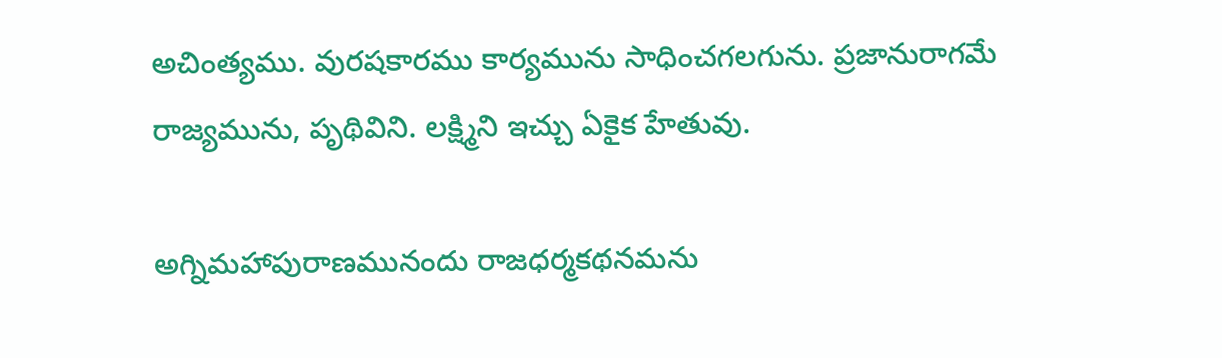అచింత్యము. వురషకారము కార్యమును సాధించగలగును. ప్రజానురాగమే రాజ్యమును, పృథివిని. లక్ష్మిని ఇచ్చు ఏకైక హేతువు.

అగ్నిమహాపురాణమునందు రాజధర్మకథనమను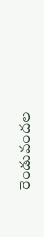రెండువందల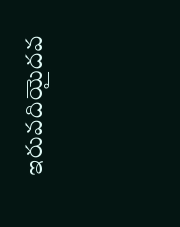ఇరువదియైదవ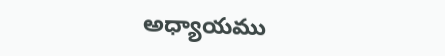అధ్యాయము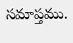సమాప్తము.